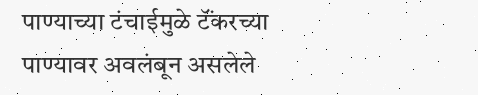पाण्याच्या टंचाईमुळे टॅंकरच्या पाण्यावर अवलंबून असलेले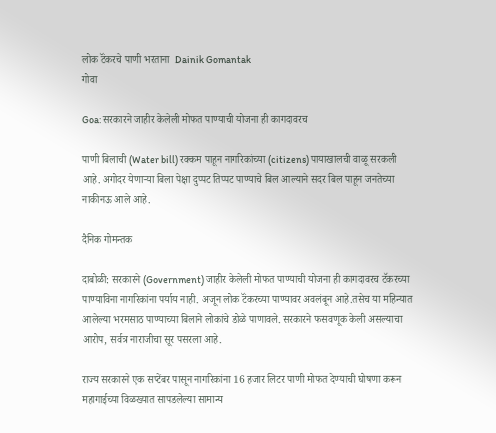लोक टॅंकरचे पाणी भरताना  Dainik Gomantak
गोवा

Goa: सरकारने जाहीर केलेली मोफत पाण्याची योजना ही कागदावरच

पाणी बिलाची (Water bill) रक्कम पाहून नागरिकांच्या (citizens) पायाखालची वाळू सरकली आहे. अगोदर येणाऱ्या बिला पेक्षा दुप्पट तिप्पट पाण्याचे बिल आल्याने सदर बिल पाहून जनतेच्या नाकीनऊ आले आहे.

दैनिक गोमन्तक

दाबोळी: सरकारने (Government) जाहीर केलेली मोफत पाण्याची योजना ही कागदावरच टॅकरच्या पाण्याविना नागरिकांना पर्याय नाही. अजून लोक टॅंकरच्या पाण्यावर अवलंबून आहे.तसेच या महिन्यात आलेल्या भरमसाठ पाण्याच्या बिलाने लोकांचे डोळे पाणावले. सरकारने फसवणूक केली असल्याचा आरोप, सर्वत्र नाराजीचा सूर पसरला आहे.

राज्य सरकारने एक सप्टेंबर पासून नागरिकांना 16 हजार लिटर पाणी मोफत देण्याची घोषणा करून महागाईच्या विळख्यात सापडलेल्या सामान्य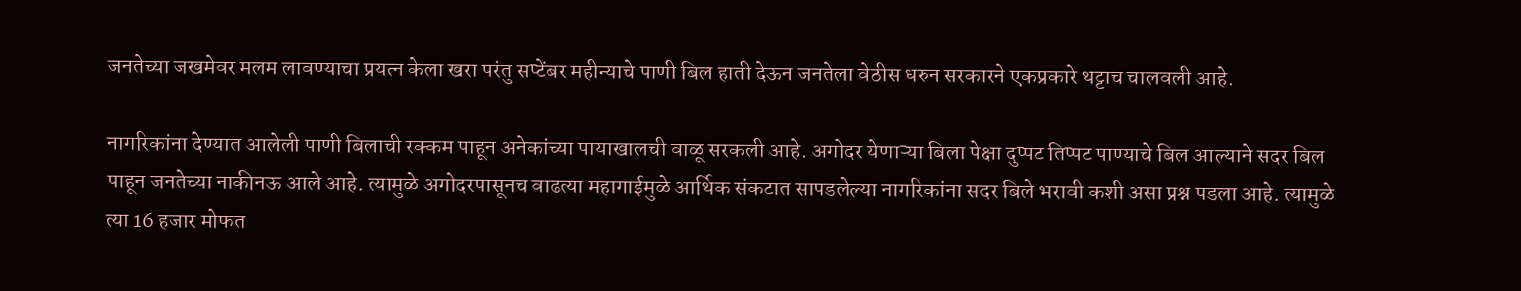जनतेच्या जखमेवर मलम लावण्याचा प्रयत्न केला खरा परंतु सप्टेंबर महीन्याचे पाणी बिल हाती देऊन जनतेला वेठीस धरुन सरकारने एकप्रकारे थट्टाच चालवली आहे.

नागरिकांना देण्यात आलेली पाणी बिलाची रक्कम पाहून अनेकांच्या पायाखालची वाळू सरकली आहे. अगोदर येणाऱ्या बिला पेक्षा दुप्पट तिप्पट पाण्याचे बिल आल्याने सदर बिल पाहून जनतेच्या नाकीनऊ आले आहे. त्यामुळे अगोदरपासूनच वाढत्या महागाईमुळे आर्थिक संकटात सापडलेल्या नागरिकांना सदर बिले भरावी कशी असा प्रश्न पडला आहे. त्यामुळे त्या 16 हजार मोफत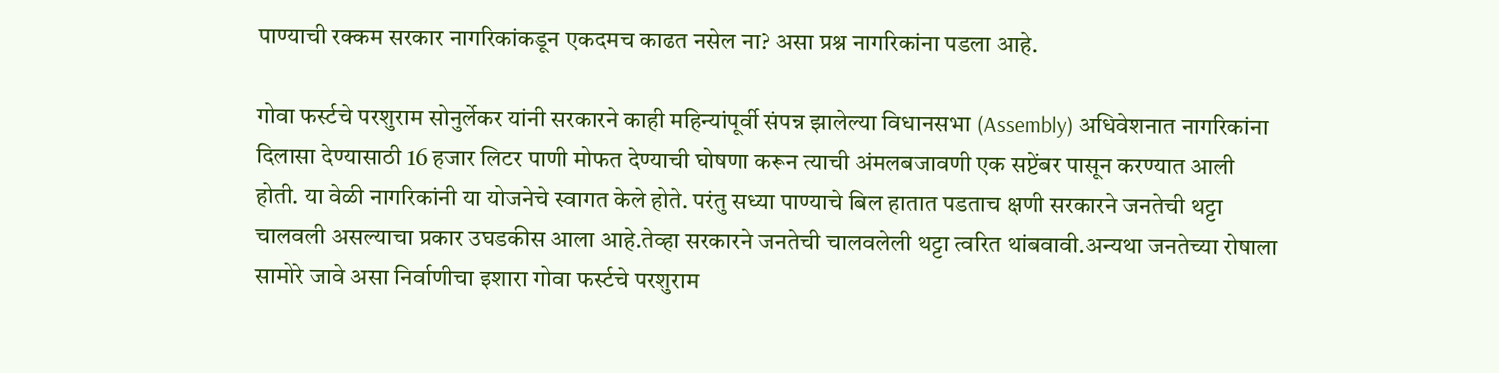पाण्याची रक्कम सरकार नागरिकांकडून एकदमच काढत नसेल ना? असा प्रश्न नागरिकांना पडला आहे.

गोवा फर्स्टचे परशुराम सोनुर्लेकर यांनी सरकारने काही महिन्यांपूर्वी संपन्न झालेल्या विधानसभा (Assembly) अधिवेशनात नागरिकांना दिलासा देण्यासाठी 16 हजार लिटर पाणी मोफत देण्याची घोषणा करून त्याची अंमलबजावणी एक सप्टेंबर पासून करण्यात आली होती. या वेळी नागरिकांनी या योजनेचे स्वागत केले होते. परंतु सध्या पाण्याचे बिल हातात पडताच क्षणी सरकारने जनतेची थट्टा चालवली असल्याचा प्रकार उघडकीस आला आहे.तेव्हा सरकारने जनतेची चालवलेली थट्टा त्वरित थांबवावी.अन्यथा जनतेच्या रोषाला सामोरे जावे असा निर्वाणीचा इशारा गोवा फर्स्टचे परशुराम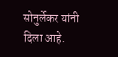सोनुर्लेकर यांनी दिला आहे.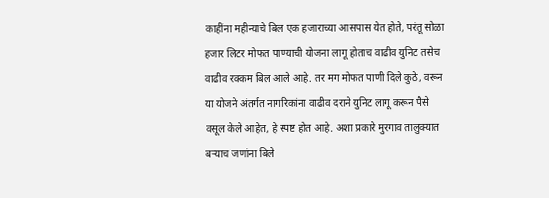काहींना महीन्याचे बिल एक हजाराच्या आसपास येत होते, परंतू सोळा हजार लिटर मोफत पाण्याची योजना लागू होताच वाढीव युनिट तसेच वाढीव रक्कम बिल आले आहे. तर मग मोफत पाणी दिले कुठे, वरून या योजने अंतर्गत नागरिकांना वाढीव दराने युनिट लागू करून पैसे वसूल केले आहेत, हे स्पष्ट होत आहे. अशा प्रकारे मुरगाव तालुक्यात बऱ्याच जणांना बिले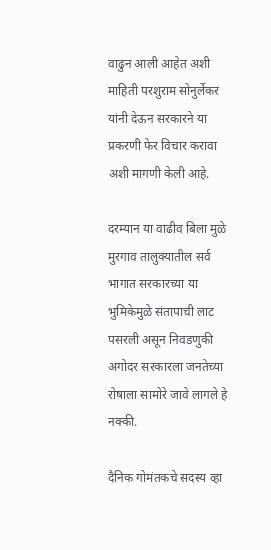वाढुन आली आहेत अशी माहिती परशुराम सोनुर्लेकर यांनी देऊन सरकारने या प्रकरणी फेर विचार करावा अशी मागणी केली आहे.

दरम्यान या वाढीव बिला मुळे मुरगाव तालुक्यातील सर्व भागात सरकारच्या या भुमिकेमुळे संतापाची लाट पसरली असून निवडणुकी अगोदर सरकारला जनतेच्या रोषाला सामोरे जावे लागले हे नक्की.

दैनिक गोमंतकचे सदस्य व्हा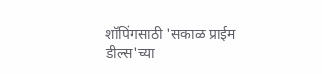शॉपिंगसाठी 'सकाळ प्राईम डील्स'च्या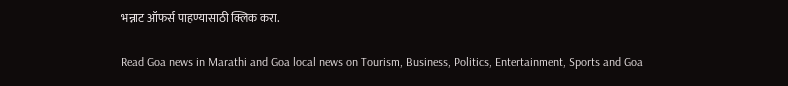भन्नाट ऑफर्स पाहण्यासाठी क्लिक करा.

Read Goa news in Marathi and Goa local news on Tourism, Business, Politics, Entertainment, Sports and Goa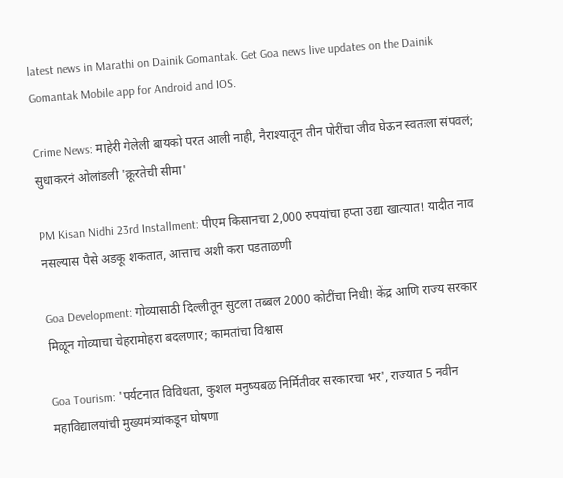latest news in Marathi on Dainik Gomantak. Get Goa news live updates on the Dainik Gomantak Mobile app for Android and IOS.

Crime News: माहेरी गेलेली बायको परत आली नाही, नैराश्यातून तीन पोरींचा जीव घेऊन स्वतःला संपवलं; सुधाकरनं ओलांडली 'क्रूरतेची सीमा'

PM Kisan Nidhi 23rd Installment: पीएम किसानचा 2,000 रुपयांचा हप्ता उद्या खात्यात! यादीत नाव नसल्यास पैसे अडकू शकतात, आत्ताच अशी करा पडताळणी

Goa Development: गोव्यासाठी दिल्लीतून सुटला तब्बल 2000 कोटींचा निधी! केंद्र आणि राज्य सरकार मिळून गोव्याचा चेहरामोहरा बदलणार; कामतांचा विश्वास

Goa Tourism: 'पर्यटनात विविधता, कुशल मनुष्यबळ निर्मितीवर सरकारचा भर', राज्यात 5 नवीन महाविद्यालयांची मुख्यमंत्र्यांकडून घोषणा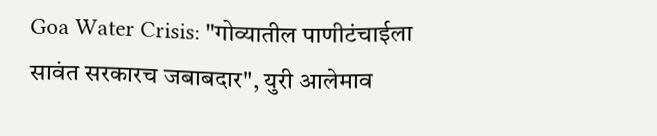Goa Water Crisis: "गोव्यातील पाणीटंचाईला सावंत सरकारच जबाबदार", युरी आलेमाव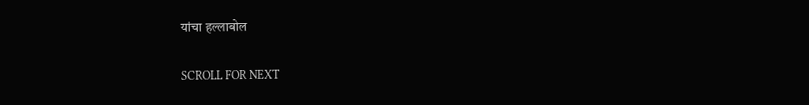यांचा हल्लाबोल

SCROLL FOR NEXT